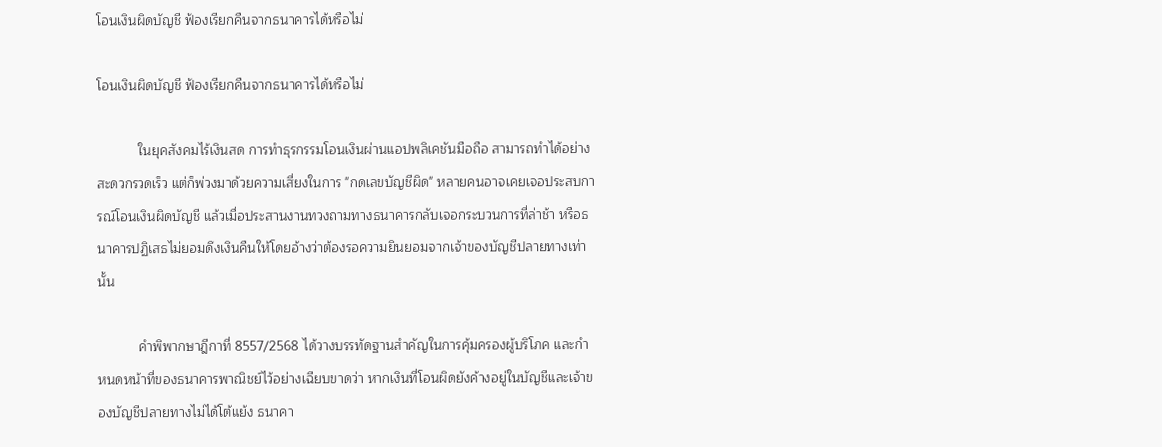โอนเงินผิดบัญชี ฟ้องเรียกคืนจากธนาคารได้หรือไม่

โอนเงินผิดบัญชี ฟ้องเรียกคืนจากธนาคารได้หรือไม่

           ในยุคสังคมไร้เงินสด การทำธุรกรรมโอนเงินผ่านแอปพลิเคชันมือถือ สามารถทำได้อย่างสะดวกรวดเร็ว แต่ก็พ่วงมาด้วยความเสี่ยงในการ "กดเลขบัญชีผิด" หลายคนอาจเคยเจอประสบการณ์โอนเงินผิดบัญชี แล้วเมื่อประสานงานทวงถามทางธนาคารกลับเจอกระบวนการที่ล่าช้า หรือธนาคารปฏิเสธไม่ยอมดึงเงินคืนให้โดยอ้างว่าต้องรอความยินยอมจากเจ้าของบัญชีปลายทางเท่านั้น

           คำพิพากษาฎีกาที่ 8557/2568 ได้วางบรรทัดฐานสำคัญในการคุ้มครองผู้บริโภค และกำหนดหน้าที่ของธนาคารพาณิชย์ไว้อย่างเฉียบขาดว่า หากเงินที่โอนผิดยังค้างอยู่ในบัญชีและเจ้าของบัญชีปลายทางไม่ได้โต้แย้ง ธนาคา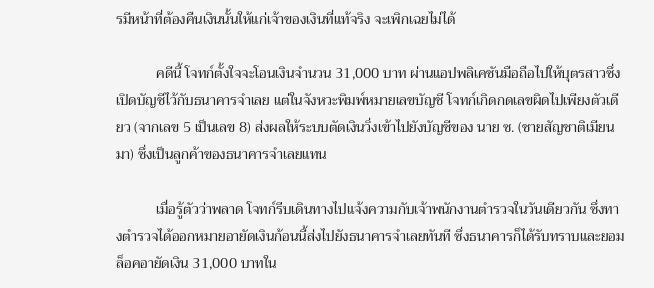รมีหน้าที่ต้องคืนเงินนั้นให้แก่เจ้าของเงินที่แท้จริง จะเพิกเฉยไม่ได้

           คดีนี้ โจทก์ตั้งใจจะโอนเงินจำนวน 31,000 บาท ผ่านแอปพลิเคชันมือถือไปให้บุตรสาวซึ่งเปิดบัญชีไว้กับธนาคารจำเลย แต่ในจังหวะพิมพ์หมายเลขบัญชี โจทก์เกิดกดเลขผิดไปเพียงตัวเดียว (จากเลข 5 เป็นเลข 8) ส่งผลให้ระบบตัดเงินวิ่งเข้าไปยังบัญชีของ นาย ซ. (ชายสัญชาติเมียนมา) ซึ่งเป็นลูกค้าของธนาคารจำเลยแทน

           เมื่อรู้ตัวว่าพลาด โจทก์รีบเดินทางไปแจ้งความกับเจ้าพนักงานตำรวจในวันเดียวกัน ซึ่งทางตำรวจได้ออกหมายอายัดเงินก้อนนี้ส่งไปยังธนาคารจำเลยทันที ซึ่งธนาคารก็ได้รับทราบและยอมล็อคอายัดเงิน 31,000 บาทใน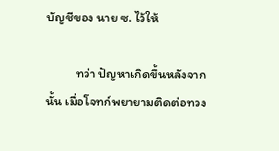บัญชีของ นาย ซ. ไว้ให้

          ทว่า ปัญหาเกิดขึ้นหลังจากนั้น เมื่อโจทก์พยายามติดต่อทวง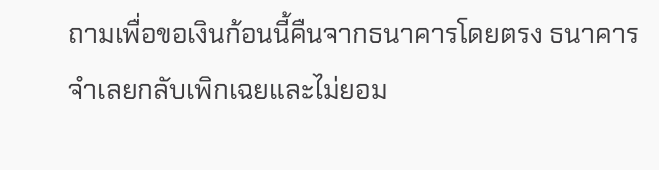ถามเพื่อขอเงินก้อนนี้คืนจากธนาคารโดยตรง ธนาคารจำเลยกลับเพิกเฉยและไม่ยอม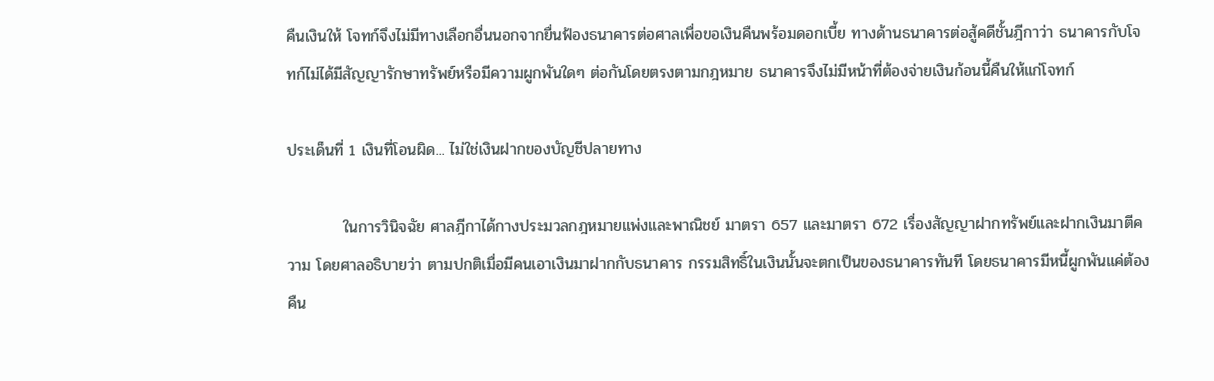คืนเงินให้ โจทก์จึงไม่มีทางเลือกอื่นนอกจากยื่นฟ้องธนาคารต่อศาลเพื่อขอเงินคืนพร้อมดอกเบี้ย ทางด้านธนาคารต่อสู้คดีชั้นฎีกาว่า ธนาคารกับโจทก์ไม่ได้มีสัญญารักษาทรัพย์หรือมีความผูกพันใดๆ ต่อกันโดยตรงตามกฎหมาย ธนาคารจึงไม่มีหน้าที่ต้องจ่ายเงินก้อนนี้คืนให้แก่โจทก์

ประเด็นที่ 1 เงินที่โอนผิด... ไม่ใช่เงินฝากของบัญชีปลายทาง

          ในการวินิจฉัย ศาลฎีกาได้กางประมวลกฎหมายแพ่งและพาณิชย์ มาตรา 657 และมาตรา 672 เรื่องสัญญาฝากทรัพย์และฝากเงินมาตีความ โดยศาลอธิบายว่า ตามปกติเมื่อมีคนเอาเงินมาฝากกับธนาคาร กรรมสิทธิ์ในเงินนั้นจะตกเป็นของธนาคารทันที โดยธนาคารมีหนี้ผูกพันแค่ต้องคืน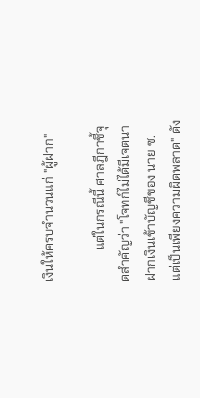เงินให้ครบจำนวนแก่ "ผู้ฝาก"

          แต่ในกรณีนี้ ศาลฎีกาชี้จุดสำคัญว่า "โจทก์ไม่ได้มีเจตนาฝากเงินเข้าบัญชีของ นาย ซ. แต่เป็นเพียงความผิดพลาด" ดัง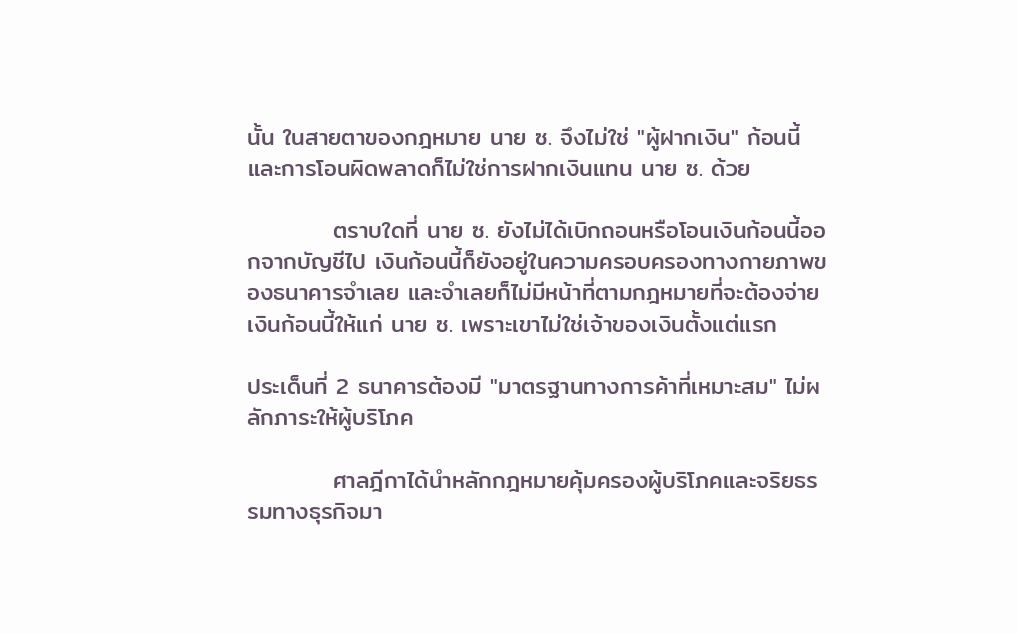นั้น ในสายตาของกฎหมาย นาย ซ. จึงไม่ใช่ "ผู้ฝากเงิน" ก้อนนี้ และการโอนผิดพลาดก็ไม่ใช่การฝากเงินแทน นาย ซ. ด้วย

          ตราบใดที่ นาย ซ. ยังไม่ได้เบิกถอนหรือโอนเงินก้อนนี้ออกจากบัญชีไป เงินก้อนนี้ก็ยังอยู่ในความครอบครองทางกายภาพของธนาคารจำเลย และจำเลยก็ไม่มีหน้าที่ตามกฎหมายที่จะต้องจ่ายเงินก้อนนี้ให้แก่ นาย ซ. เพราะเขาไม่ใช่เจ้าของเงินตั้งแต่แรก

ประเด็นที่ 2 ธนาคารต้องมี "มาตรฐานทางการค้าที่เหมาะสม" ไม่ผลักภาระให้ผู้บริโภค

          ศาลฎีกาได้นำหลักกฎหมายคุ้มครองผู้บริโภคและจริยธรรมทางธุรกิจมา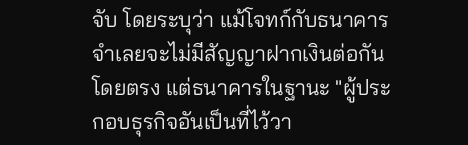จับ โดยระบุว่า แม้โจทก์กับธนาคารจำเลยจะไม่มีสัญญาฝากเงินต่อกันโดยตรง แต่ธนาคารในฐานะ "ผู้ประกอบธุรกิจอันเป็นที่ไว้วา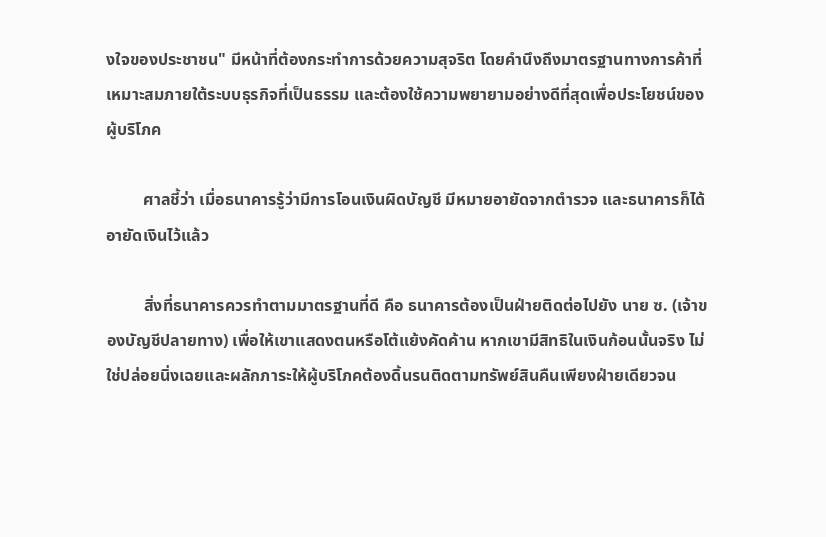งใจของประชาชน" มีหน้าที่ต้องกระทำการด้วยความสุจริต โดยคำนึงถึงมาตรฐานทางการค้าที่เหมาะสมภายใต้ระบบธุรกิจที่เป็นธรรม และต้องใช้ความพยายามอย่างดีที่สุดเพื่อประโยชน์ของผู้บริโภค

         ศาลชี้ว่า เมื่อธนาคารรู้ว่ามีการโอนเงินผิดบัญชี มีหมายอายัดจากตำรวจ และธนาคารก็ได้อายัดเงินไว้แล้ว

         สิ่งที่ธนาคารควรทำตามมาตรฐานที่ดี คือ ธนาคารต้องเป็นฝ่ายติดต่อไปยัง นาย ซ. (เจ้าของบัญชีปลายทาง) เพื่อให้เขาแสดงตนหรือโต้แย้งคัดค้าน หากเขามีสิทธิในเงินก้อนนั้นจริง ไม่ใช่ปล่อยนิ่งเฉยและผลักภาระให้ผู้บริโภคต้องดิ้นรนติดตามทรัพย์สินคืนเพียงฝ่ายเดียวจน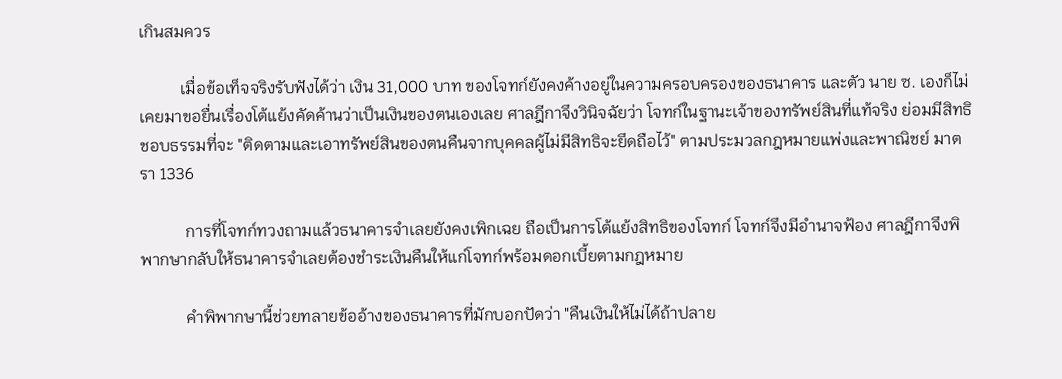เกินสมควร

          เมื่อข้อเท็จจริงรับฟังได้ว่า เงิน 31,000 บาท ของโจทก์ยังคงค้างอยู่ในความครอบครองของธนาคาร และตัว นาย ซ. เองก็ไม่เคยมาขอยื่นเรื่องโต้แย้งคัดค้านว่าเป็นเงินของตนเองเลย ศาลฎีกาจึงวินิจฉัยว่า โจทก์ในฐานะเจ้าของทรัพย์สินที่แท้จริง ย่อมมีสิทธิชอบธรรมที่จะ "ติดตามและเอาทรัพย์สินของตนคืนจากบุคคลผู้ไม่มีสิทธิจะยึดถือไว้" ตามประมวลกฎหมายแพ่งและพาณิชย์ มาตรา 1336

           การที่โจทก์ทวงถามแล้วธนาคารจำเลยยังคงเพิกเฉย ถือเป็นการโต้แย้งสิทธิของโจทก์ โจทก์จึงมีอำนาจฟ้อง ศาลฎีกาจึงพิพากษากลับให้ธนาคารจำเลยต้องชำระเงินคืนให้แก่โจทก์พร้อมดอกเบี้ยตามกฎหมาย

           คำพิพากษานี้ช่วยทลายข้ออ้างของธนาคารที่มักบอกปัดว่า "คืนเงินให้ไม่ได้ถ้าปลาย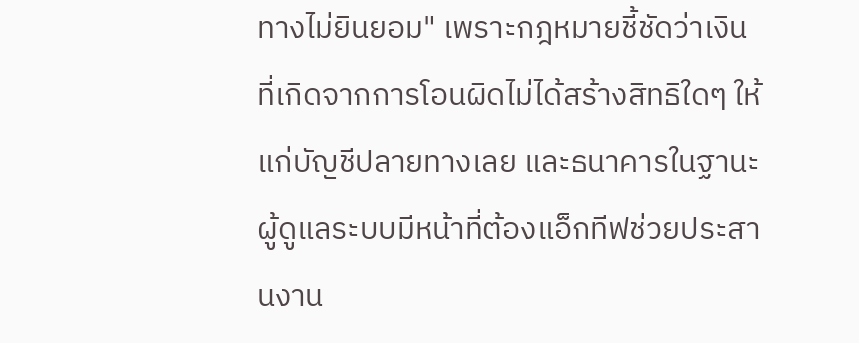ทางไม่ยินยอม" เพราะกฎหมายชี้ชัดว่าเงินที่เกิดจากการโอนผิดไม่ได้สร้างสิทธิใดๆ ให้แก่บัญชีปลายทางเลย และธนาคารในฐานะผู้ดูแลระบบมีหน้าที่ต้องแอ็กทีฟช่วยประสานงาน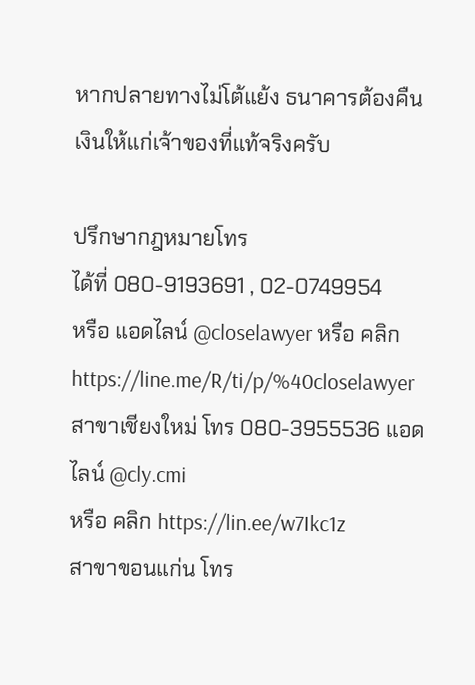หากปลายทางไม่โต้แย้ง ธนาคารต้องคืนเงินให้แก่เจ้าของที่แท้จริงครับ

ปรึกษากฎหมายโทร
ได้ที่ 080-9193691 , 02-0749954
หรือ แอดไลน์ @closelawyer หรือ คลิก https://line.me/R/ti/p/%40closelawyer
สาขาเชียงใหม่ โทร 080-3955536 แอดไลน์ @cly.cmi
หรือ คลิก https://lin.ee/w7Ikc1z
สาขาขอนแก่น โทร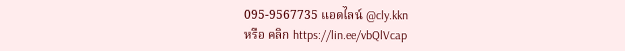095-9567735 แอดไลน์ @cly.kkn
หรือ คลิก https://lin.ee/vbQlVcap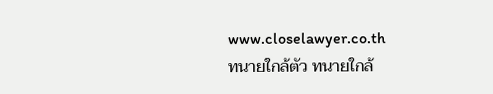www.closelawyer.co.th
ทนายใกล้ตัว ทนายใกล้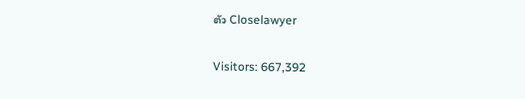ตัว Closelawyer

Visitors: 667,392